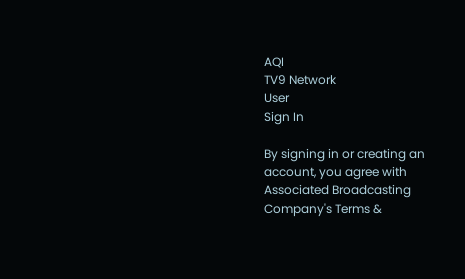AQI
TV9 Network
User
Sign In

By signing in or creating an account, you agree with Associated Broadcasting Company's Terms &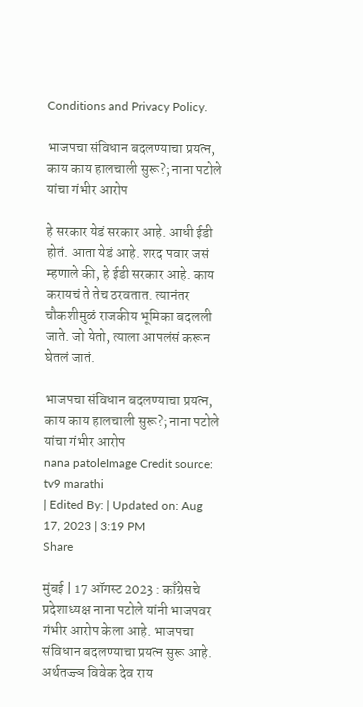Conditions and Privacy Policy.

भाजपचा संविधान बदलण्याचा प्रयत्न, काय काय हालचाली सुरू?; नाना पटोले यांचा गंभीर आरोप

हे सरकार येडं ‌सरकार आहे. आधी ईडी होतं. आता येडं आहे. शरद पवार जसं म्हणाले की, हे‌ ईडी सरकार आहे. काय करायचं ते तेच ठरवतात. त्यानंतर चौकशीमुळं राजकीय भूमिका बदलली जाते. जो येतो, त्याला आपलंसं करून घेतलं जातं.

भाजपचा संविधान बदलण्याचा प्रयत्न, काय काय हालचाली सुरू?; नाना पटोले यांचा गंभीर आरोप
nana patoleImage Credit source: tv9 marathi
| Edited By: | Updated on: Aug 17, 2023 | 3:19 PM
Share

मुंबई | 17 ऑगस्ट 2023 : काँग्रेसचे प्रदेशाध्यक्ष नाना पटोले यांनी भाजपवर गंभीर आरोप केला आहे. भाजपचा संविधान बदलण्याचा प्रयत्न सुरू आहे. अर्थतज्ज्ञ विवेक देव राय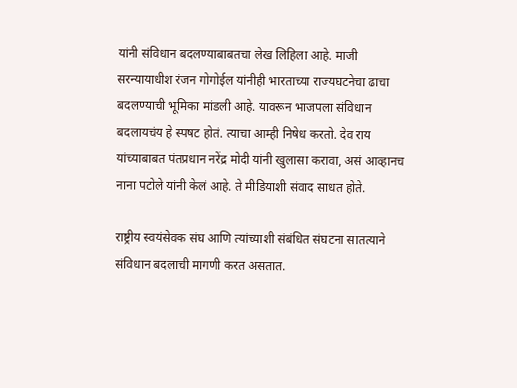यांनी संविधान बदलण्याबाबतचा लेख लिहिला आहे. माजी सरन्यायाधीश रंजन गोगोईल यांनीही भारताच्या राज्यघटनेचा ढाचा बदलण्याची भूमिका मांडली आहे. यावरून भाजपला संविधान बदलायचंय हे स्पषट होतं. त्याचा आम्ही निषेध करतो. देव राय यांच्याबाबत पंतप्रधान नरेंद्र मोदी यांनी खुलासा करावा, असं आव्हानच नाना पटोले यांनी केलं आहे. ते मीडियाशी संवाद साधत होते.

राष्ट्रीय स्वयंसेवक संघ आणि त्यांच्याशी संबंधित संघटना सातत्याने संविधान बदलाची मागणी करत असतात.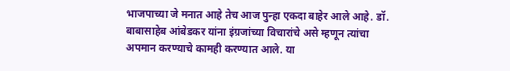भाजपाच्या जे मनात आहे तेच आज पुन्हा एकदा बाहेर आले आहे. डॉ. बाबासाहेब आंबेडकर यांना इंग्रजांच्या विचारांचे असे म्हणून त्यांचा अपमान करण्याचे कामही करण्यात आले. या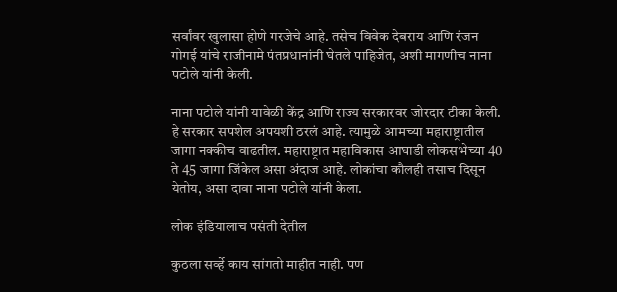सर्वांवर खुलासा होणे गरजेचे आहे. तसेच विवेक देबराय आणि रंजन गोगई यांचे राजीनामे पंतप्रधानांनी घेतले पाहिजेत, अशी मागणीच नाना पटोले यांनी केली.

नाना पटोले यांनी यावेळी केंद्र आणि राज्य सरकारवर जोरदार टीका केली. हे सरकार सपशेल अपयशी ठरलं आहे. त्यामुळे आमच्या महाराष्ट्रातील जागा नक्कीच वाढतील. महाराष्ट्रात महाविकास आघाडी लोकसभेच्या 40 ते 45 जागा जिंकेल असा अंदाज आहे. लोकांचा कौलही तसाच दिसून येतोय, असा दावा नाना पटोले यांनी केला.

लोक इंडियालाच पसंती देतील

कुठला सर्व्हे काय सांगतो माहीत नाही. पण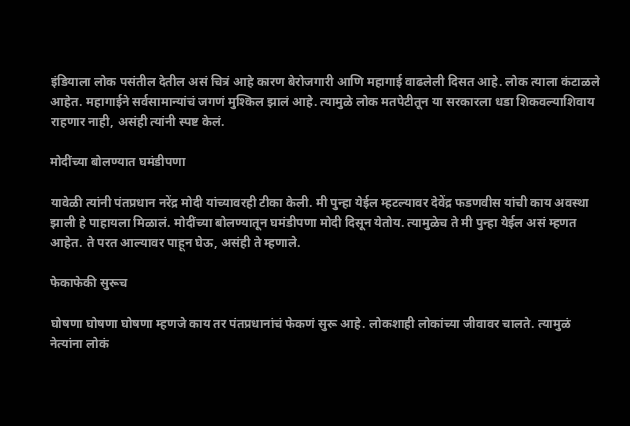इंडियाला लोक पसंतील देतील असं चित्रं आहे कारण बेरोजगारी आणि महागाई वाढलेली दिसत आहे. लोक त्याला कंटाळले आहेत. महागाईने सर्वसामान्यांचं जगणं मुश्किल झालं आहे. त्यामुळे लोक मतपेटीतून या सरकारला धडा शिकवल्याशिवाय राहणार नाही, असंही त्यांनी स्पष्ट केलं.

मोदींच्या बोलण्यात घमंडीपणा

यावेळी त्यांनी पंतप्रधान नरेंद्र मोदी यांच्यावरही टीका केली. मी पुन्हा येईल म्हटल्यावर देवेंद्र फडणवीस यांची‌ काय अवस्था झाली हे पाहायला मिळालं. मोदींच्या बोलण्यातून घमंडीपणा मोदी दिसून येतोय. त्यामुळेच ते मी पुन्हा येईल असं म्हणत आहेत. ते परत आल्यावर पाहून घेऊ, असंही ते म्हणाले.

फेकाफेकी सुरूच

घोषणा घोषणा घोषणा म्हणजे काय तर पंतप्रधानांचं फेकणं सुरू आहे. लोकशाही लोकांच्या जीवावर चालते. त्यामुळं नेत्यांना लोकं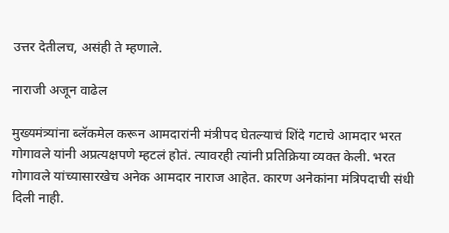उत्तर देतीलच, असंही ते म्हणाले.

नाराजी अजून वाढेल

मुख्यमंत्र्यांना ब्लॅकमेल करून आमदारांनी मंत्रीपद घेतल्याचं शिंदे गटाचे आमदार भरत गोगावले यांनी अप्रत्यक्षपणे म्हटलं होतं. त्यावरही त्यांनी प्रतिक्रिया व्यक्त केली. भरत‌ गोगावले यांच्यासारखेच‌ अनेक आमदार नाराज आहेत‌. कारण अनेकांना मंत्रिपदाची‌ संधी दिली नाही.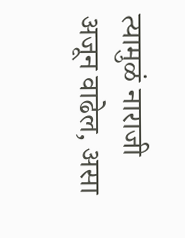त्यामुळं नाराजी अजून वाढेल, असा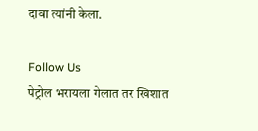दावा त्यांनी केला.

Follow Us
पेट्रोल भरायला गेलात तर खिशात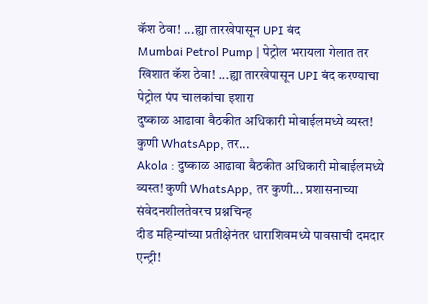कॅश ठेवा! ...ह्या तारखेपासून UPI बंद
Mumbai Petrol Pump | पेट्रोल भरायला गेलात तर खिशात कॅश ठेवा! ...ह्या तारखेपासून UPI बंद करण्याचा पेट्रोल पंप चालकांचा इशारा
दुष्काळ आढावा बैठकीत अधिकारी मोबाईलमध्ये व्यस्त! कुणी WhatsApp, तर...
Akola : दुष्काळ आढावा बैठकीत अधिकारी मोबाईलमध्ये व्यस्त! कुणी WhatsApp, तर कुणी... प्रशासनाच्या संवेदनशीलतेवरच प्रश्नचिन्ह
दीड महिन्यांच्या प्रतीक्षेनंतर धाराशिवमध्ये पावसाची दमदार एन्ट्री!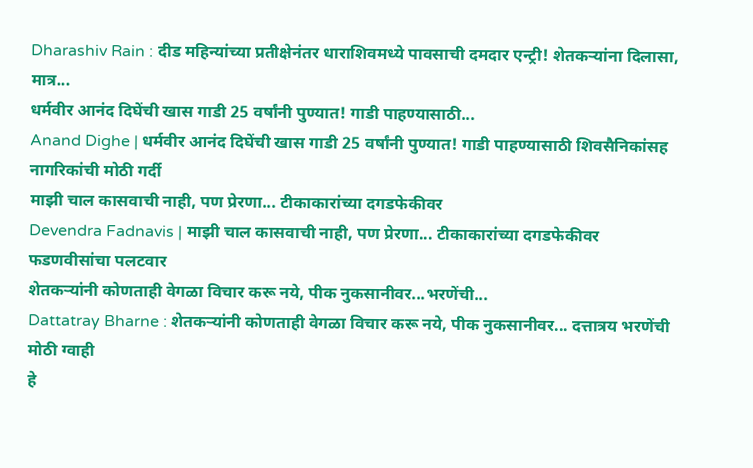Dharashiv Rain : दीड महिन्यांच्या प्रतीक्षेनंतर धाराशिवमध्ये पावसाची दमदार एन्ट्री! शेतकऱ्यांना दिलासा, मात्र...
धर्मवीर आनंद दिघेंची खास गाडी 25 वर्षांनी पुण्यात! गाडी पाहण्यासाठी...
Anand Dighe | धर्मवीर आनंद दिघेंची खास गाडी 25 वर्षांनी पुण्यात! गाडी पाहण्यासाठी शिवसैनिकांसह नागरिकांची मोठी गर्दी
माझी चाल कासवाची नाही, पण प्रेरणा... टीकाकारांच्या दगडफेकीवर
Devendra Fadnavis | माझी चाल कासवाची नाही, पण प्रेरणा... टीकाकारांच्या दगडफेकीवर फडणवीसांचा पलटवार
शेतकऱ्यांनी कोणताही वेगळा विचार करू नये, पीक नुकसानीवर...भरणेंची...
Dattatray Bharne : शेतकऱ्यांनी कोणताही वेगळा विचार करू नये, पीक नुकसानीवर... दत्तात्रय भरणेंची मोठी ग्वाही
हे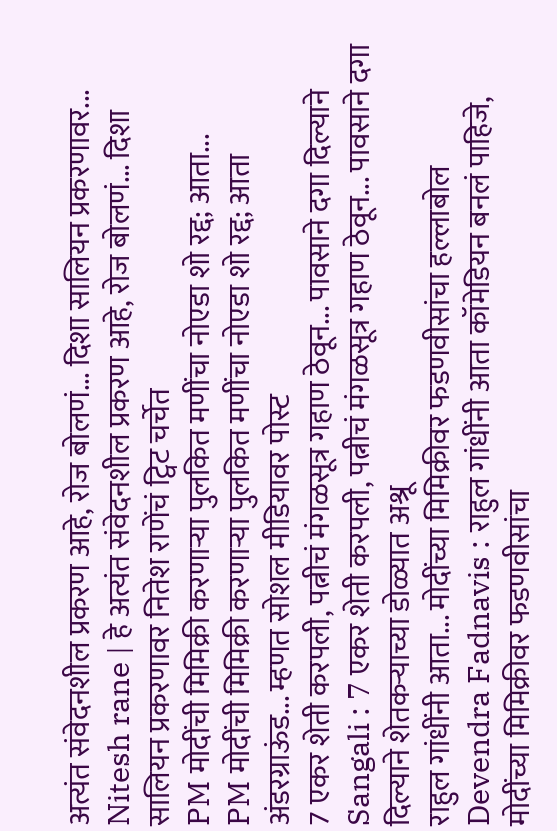अत्यंत संवेदनशील प्रकरण आहे, रोज बोलणं... दिशा सालियन प्रकरणावर...
Nitesh rane | हे अत्यंत संवेदनशील प्रकरण आहे, रोज बोलणं... दिशा सालियन प्रकरणावर नितेश राणेंचं ट्विट चर्चेत
PM मोदींची मिमिक्री करणाऱ्या पुलकित मणींचा नोएडा शो रद्द; आता...
PM मोदींची मिमिक्री करणाऱ्या पुलकित मणींचा नोएडा शो रद्द; आता अंडरग्राऊंड... म्हणत सोशल मीडियावर पोस्ट
7 एकर शेती करपली, पत्नीचं मंगळसूत्र गहाण ठेवून... पावसाने दगा दिल्याने
Sangali : 7 एकर शेती करपली, पत्नीचं मंगळसूत्र गहाण ठेवून... पावसाने दगा दिल्याने शेतकऱ्याच्या डोळ्यात अश्रू
राहुल गांधींनी आता... मोदींच्या मिमिक्रीवर फडणवीसांचा हल्लाबोल
Devendra Fadnavis : राहुल गांधींनी आता कॉमेडियन बनलं पाहिजे, मोदींच्या मिमिक्रीवर फडणवीसांचा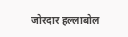जोरदार हल्लाबोल